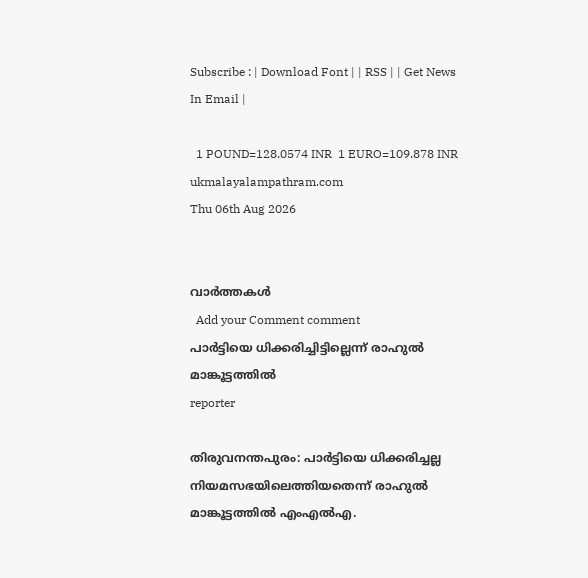Subscribe : | Download Font | | RSS | | Get News In Email |

  1 POUND=128.0574 INR  1 EURO=109.878 INR
ukmalayalampathram.com
Thu 06th Aug 2026


വാര്‍ത്തകള്‍
  Add your Comment comment
പാര്‍ട്ടിയെ ധിക്കരിച്ചിട്ടില്ലെന്ന് രാഹുല്‍ മാങ്കൂട്ടത്തില്‍
reporter

തിരുവനന്തപുരം: പാര്‍ട്ടിയെ ധിക്കരിച്ചല്ല നിയമസഭയിലെത്തിയതെന്ന് രാഹുല്‍ മാങ്കൂട്ടത്തില്‍ എംഎല്‍എ.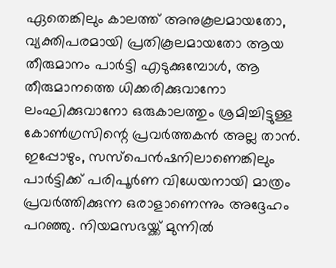ഏതെങ്കിലും കാലത്ത് അനുകൂലമായതോ, വ്യക്തിപരമായി പ്രതികൂലമായതോ ആയ തീരുമാനം പാര്‍ട്ടി എടുക്കുമ്പോള്‍, ആ തീരുമാനത്തെ ധിക്കരിക്കുവാനോ ലംഘിക്കുവാനോ ഒരുകാലത്തും ശ്രമിച്ചിട്ടുള്ള കോണ്‍ഗ്രസിന്റെ പ്രവര്‍ത്തകന്‍ അല്ല താന്‍. ഇപ്പോഴും, സസ്പെന്‍ഷനിലാണെങ്കിലും പാര്‍ട്ടിക്ക് പരിപൂര്‍ണ വിധേയനായി മാത്രം പ്രവര്‍ത്തിക്കുന്ന ഒരാളാണെന്നും അദ്ദേഹം പറഞ്ഞു. നിയമസഭയ്ക്ക് മുന്നില്‍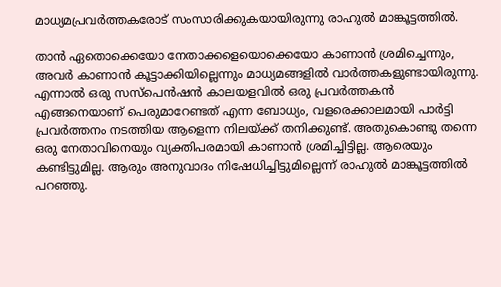മാധ്യമപ്രവര്‍ത്തകരോട് സംസാരിക്കുകയായിരുന്നു രാഹുല്‍ മാങ്കൂട്ടത്തില്‍.

താന്‍ ഏതൊക്കെയോ നേതാക്കളെയൊക്കെയോ കാണാന്‍ ശ്രമിച്ചെന്നും, അവര്‍ കാണാന്‍ കൂട്ടാക്കിയില്ലെന്നും മാധ്യമങ്ങളില്‍ വാര്‍ത്തകളുണ്ടായിരുന്നു. എന്നാല്‍ ഒരു സസ്പെന്‍ഷന്‍ കാലയളവില്‍ ഒരു പ്രവര്‍ത്തകന്‍ എങ്ങനെയാണ് പെരുമാറേണ്ടത് എന്ന ബോധ്യം, വളരെക്കാലമായി പാര്‍ട്ടി പ്രവര്‍ത്തനം നടത്തിയ ആളെന്ന നിലയ്ക്ക് തനിക്കുണ്ട്. അതുകൊണ്ടു തന്നെ ഒരു നേതാവിനെയും വ്യക്തിപരമായി കാണാന്‍ ശ്രമിച്ചിട്ടില്ല. ആരെയും കണ്ടിട്ടുമില്ല. ആരും അനുവാദം നിഷേധിച്ചിട്ടുമില്ലെന്ന് രാഹുല്‍ മാങ്കൂട്ടത്തില്‍ പറഞ്ഞു.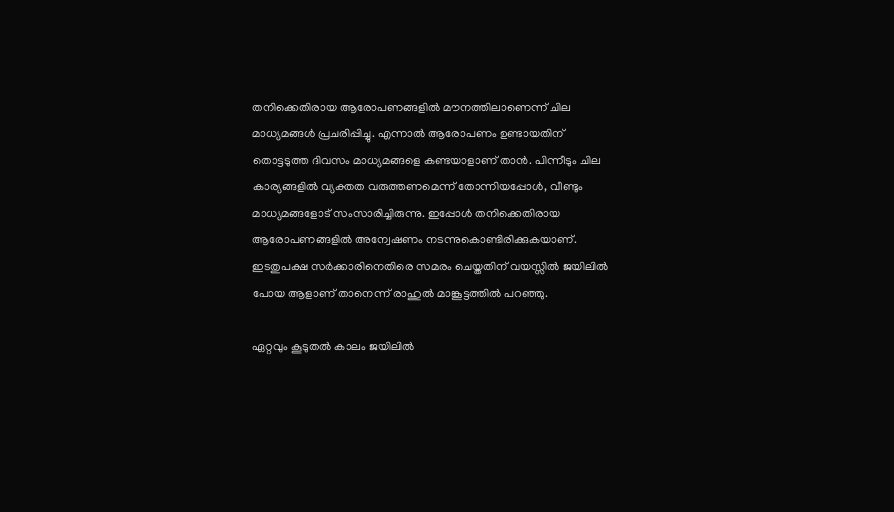തനിക്കെതിരായ ആരോപണങ്ങളില്‍ മൗനത്തിലാണെന്ന് ചില മാധ്യമങ്ങള്‍ പ്രചരിപ്പിച്ചു. എന്നാല്‍ ആരോപണം ഉണ്ടായതിന് തൊട്ടടുത്ത ദിവസം മാധ്യമങ്ങളെ കണ്ടയാളാണ് താന്‍. പിന്നീടും ചില കാര്യങ്ങളില്‍ വ്യക്തത വരുത്തണമെന്ന് തോന്നിയപ്പോള്‍, വീണ്ടും മാധ്യമങ്ങളോട് സംസാരിച്ചിരുന്നു. ഇപ്പോള്‍ തനിക്കെതിരായ ആരോപണങ്ങളില്‍ അന്വേഷണം നടന്നുകൊണ്ടിരിക്കുകയാണ്. ഇടതുപക്ഷ സര്‍ക്കാരിനെതിരെ സമരം ചെയ്തതിന് വയസ്സില്‍ ജയിലില്‍ പോയ ആളാണ് താനെന്ന് രാഹുല്‍ മാങ്കൂട്ടത്തില്‍ പറഞ്ഞു.

ഏറ്റവും കൂടുതല്‍ കാലം ജയിലില്‍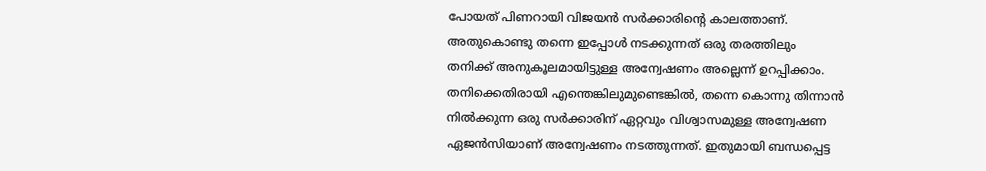പോയത് പിണറായി വിജയന്‍ സര്‍ക്കാരിന്റെ കാലത്താണ്. അതുകൊണ്ടു തന്നെ ഇപ്പോള്‍ നടക്കുന്നത് ഒരു തരത്തിലും തനിക്ക് അനുകൂലമായിട്ടുള്ള അന്വേഷണം അല്ലെന്ന് ഉറപ്പിക്കാം. തനിക്കെതിരായി എന്തെങ്കിലുമുണ്ടെങ്കില്‍, തന്നെ കൊന്നു തിന്നാന്‍ നില്‍ക്കുന്ന ഒരു സര്‍ക്കാരിന് ഏറ്റവും വിശ്വാസമുള്ള അന്വേഷണ ഏജന്‍സിയാണ് അന്വേഷണം നടത്തുന്നത്. ഇതുമായി ബന്ധപ്പെട്ട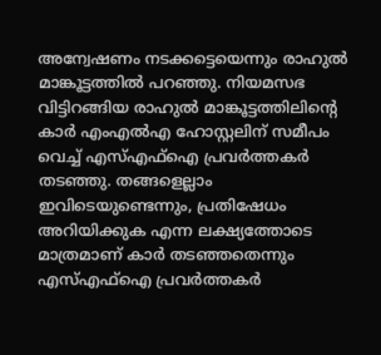അന്വേഷണം നടക്കട്ടെയെന്നും രാഹുല്‍ മാങ്കൂട്ടത്തില്‍ പറഞ്ഞു. നിയമസഭ വിട്ടിറങ്ങിയ രാഹുല്‍ മാങ്കൂട്ടത്തിലിന്റെ കാര്‍ എംഎല്‍എ ഹോസ്റ്റലിന് സമീപം വെച്ച് എസ്എഫ്ഐ പ്രവര്‍ത്തകര്‍ തടഞ്ഞു. തങ്ങളെല്ലാം ഇവിടെയുണ്ടെന്നും, പ്രതിഷേധം അറിയിക്കുക എന്ന ലക്ഷ്യത്തോടെ മാത്രമാണ് കാര്‍ തടഞ്ഞതെന്നും എസ്എഫ്ഐ പ്രവര്‍ത്തകര്‍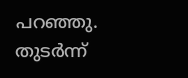പറഞ്ഞു. തുടര്‍ന്ന്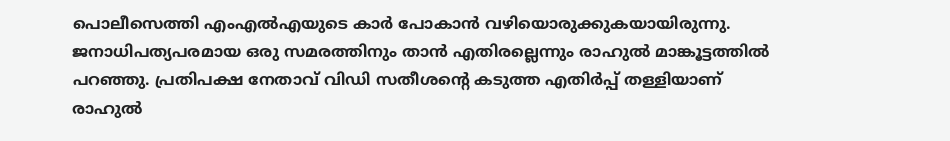പൊലീസെത്തി എംഎല്‍എയുടെ കാര്‍ പോകാന്‍ വഴിയൊരുക്കുകയായിരുന്നു. ജനാധിപത്യപരമായ ഒരു സമരത്തിനും താന്‍ എതിരല്ലെന്നും രാഹുല്‍ മാങ്കൂട്ടത്തില്‍ പറഞ്ഞു. പ്രതിപക്ഷ നേതാവ് വിഡി സതീശന്റെ കടുത്ത എതിര്‍പ്പ് തള്ളിയാണ് രാഹുല്‍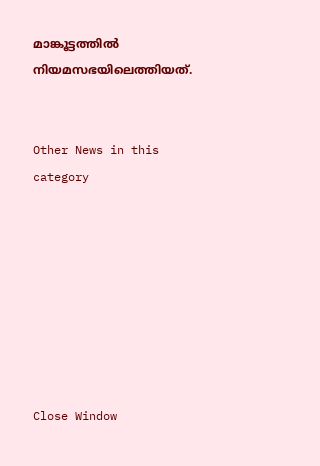മാങ്കൂട്ടത്തില്‍ നിയമസഭയിലെത്തിയത്.


Other News in this category








Close Window